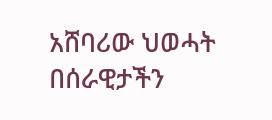አሸባሪው ህወሓት በሰራዊታችን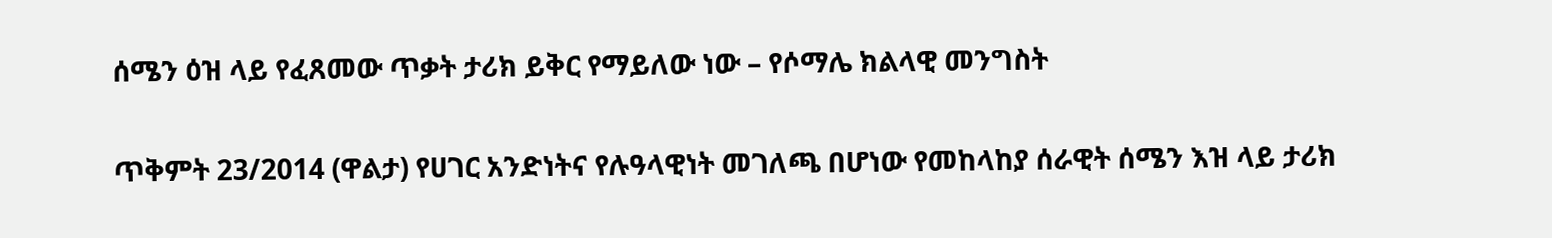ሰሜን ዕዝ ላይ የፈጸመው ጥቃት ታሪክ ይቅር የማይለው ነው – የሶማሌ ክልላዊ መንግስት

ጥቅምት 23/2014 (ዋልታ) የሀገር አንድነትና የሉዓላዊነት መገለጫ በሆነው የመከላከያ ሰራዊት ሰሜን እዝ ላይ ታሪክ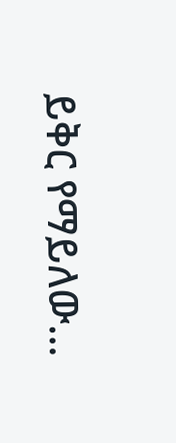ይቅር የማይለው…